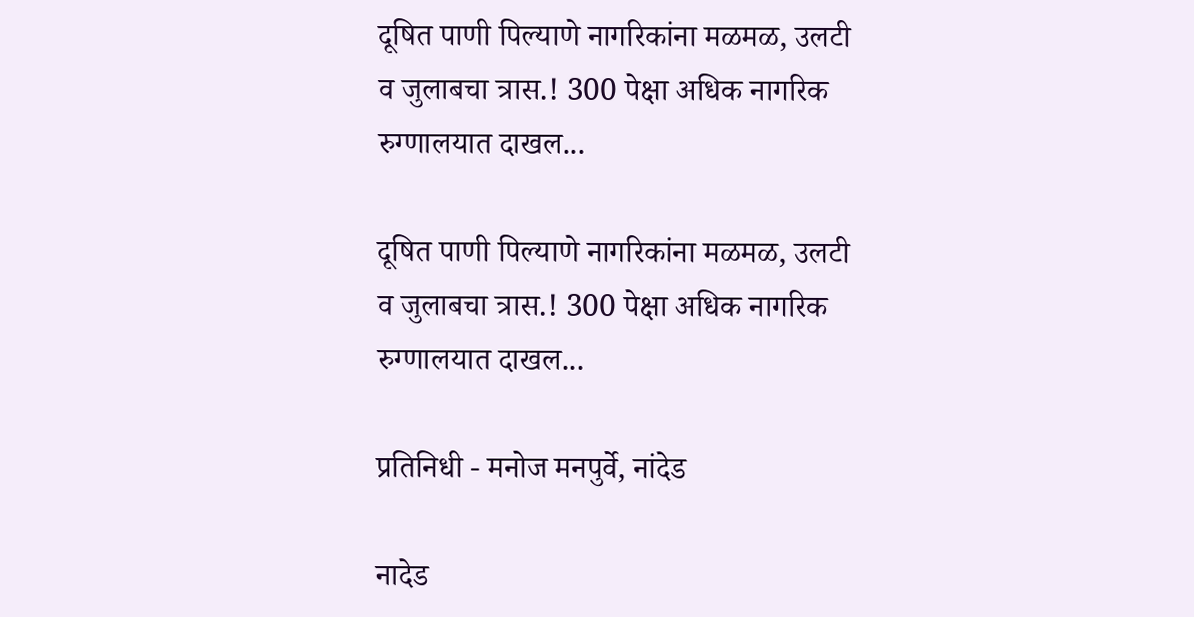दूषित पाणी पिल्याणे नागरिकांना मळमळ, उलटी व जुलाबचा त्रास.! 300 पेक्षा अधिक नागरिक रुग्णालयात दाखल...

दूषित पाणी पिल्याणे नागरिकांना मळमळ, उलटी व जुलाबचा त्रास.! 300 पेक्षा अधिक नागरिक रुग्णालयात दाखल...

प्रतिनिधी - मनोज मनपुर्वे, नांदेड

नादेड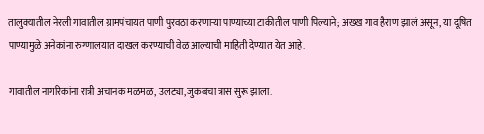तालुक्यातील नेरली गावातील ग्रामपंचायत पाणी पुरवठा करणाऱ्या पाण्याच्या टाकीतील पाणी पिल्याने; अख्ख गाव हैराण झालं असून, या दूषित पाण्यामुळे अनेकांना रुग्णालयात दाखल करण्याची वेळ आल्याची माहिती देण्यात येत आहे.

गावातील नागरिकांना रात्री अचानक मळमळ, उलट्या,जुकबचा त्रास सुरू झाला.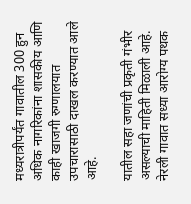मध्यरात्रीपर्यंत गावातील 300 हुन अधिक नागरिकांना शासकीय आणि काही खाजगी रुग्णालयात उपचारासाठी दाखल करण्यात आले आहे.

यातील सहा जणांची प्रकृती गंभीर असल्याची माहिती मिळाली आहे. नेरली गावात सध्या आरोग्य पथक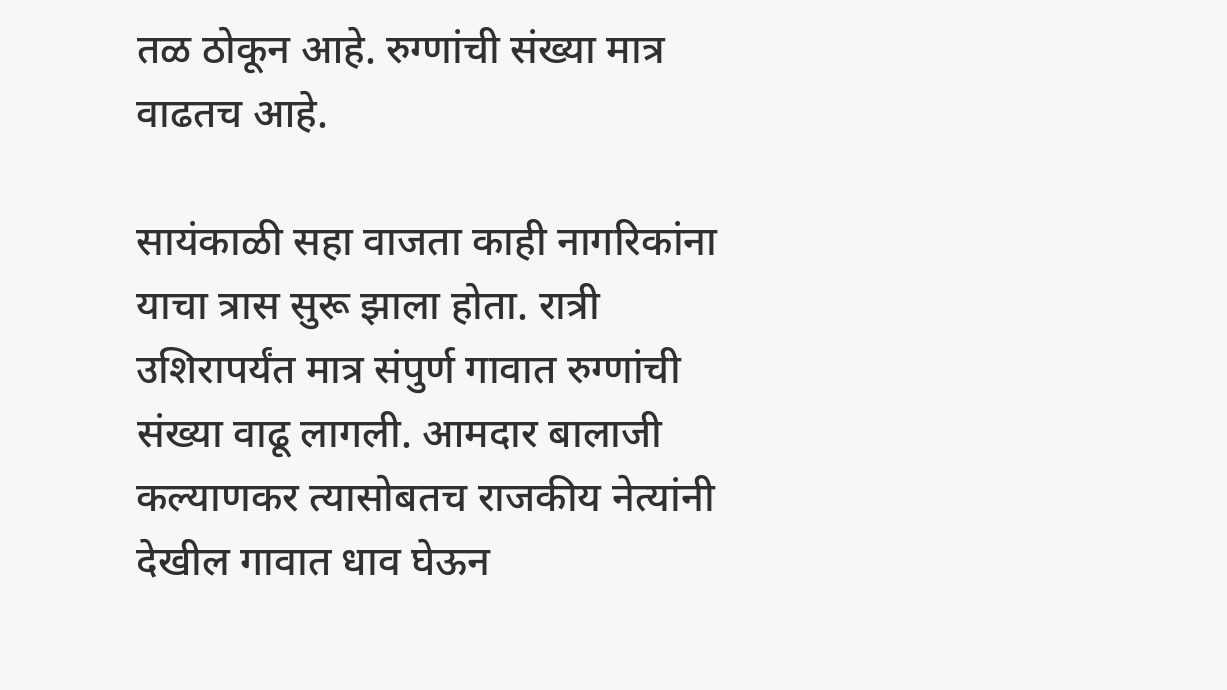तळ ठोकून आहे. रुग्णांची संख्या मात्र वाढतच आहे.

सायंकाळी सहा वाजता काही नागरिकांना याचा त्रास सुरू झाला होता. रात्री उशिरापर्यंत मात्र संपुर्ण गावात रुग्णांची संख्या वाढू लागली. आमदार बालाजी कल्याणकर त्यासोबतच राजकीय नेत्यांनी देखील गावात धाव घेऊन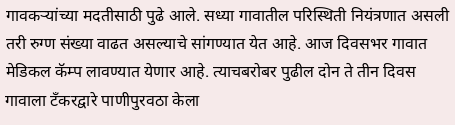गावकऱ्यांच्या मदतीसाठी पुढे आले. सध्या गावातील परिस्थिती नियंत्रणात असली तरी रुग्ण संख्या वाढत असल्याचे सांगण्यात येत आहे. आज दिवसभर गावात मेडिकल कॅम्प लावण्यात येणार आहे. त्याचबरोबर पुढील दोन ते तीन दिवस गावाला टँकरद्वारे पाणीपुरवठा केला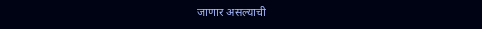जाणार असल्याची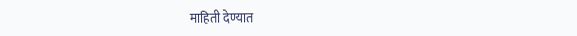माहिती देण्यात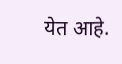येत आहे.